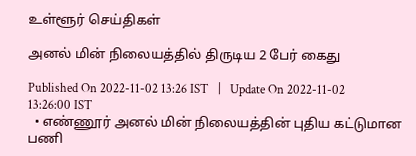உள்ளூர் செய்திகள்

அனல் மின் நிலையத்தில் திருடிய 2 பேர் கைது

Published On 2022-11-02 13:26 IST   |   Update On 2022-11-02 13:26:00 IST
  • எண்ணூர் அனல் மின் நிலையத்தின் புதிய கட்டுமான பணி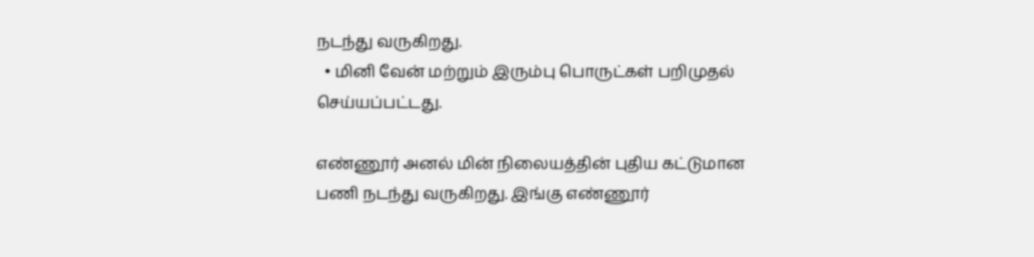நடந்து வருகிறது.
  • மினி வேன் மற்றும் இரும்பு பொருட்கள் பறிமுதல் செய்யப்பட்டது.

எண்ணூர் அனல் மின் நிலையத்தின் புதிய கட்டுமான பணி நடந்து வருகிறது. இங்கு எண்ணூர்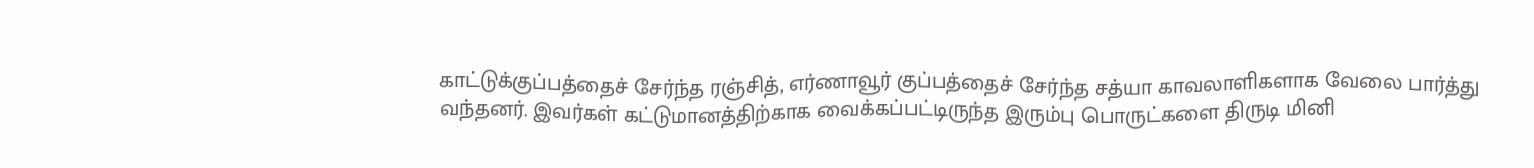காட்டுக்குப்பத்தைச் சேர்ந்த ரஞ்சித், எர்ணாவூர் குப்பத்தைச் சேர்ந்த சத்யா காவலாளிகளாக வேலை பார்த்து வந்தனர். இவர்கள் கட்டுமானத்திற்காக வைக்கப்பட்டிருந்த இரும்பு பொருட்களை திருடி மினி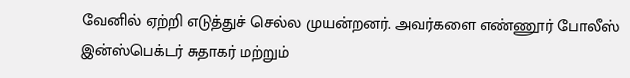வேனில் ஏற்றி எடுத்துச் செல்ல முயன்றனர். அவர்களை எண்ணூர் போலீஸ் இன்ஸ்பெக்டர் சுதாகர் மற்றும்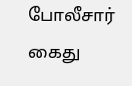போலீசார் கைது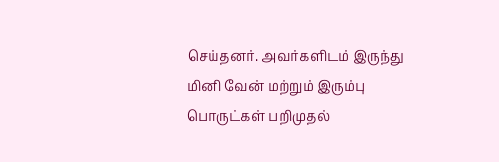செய்தனர். அவர்களிடம் இருந்து மினி வேன் மற்றும் இரும்பு பொருட்கள் பறிமுதல்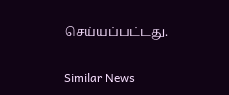செய்யப்பட்டது.

Similar News